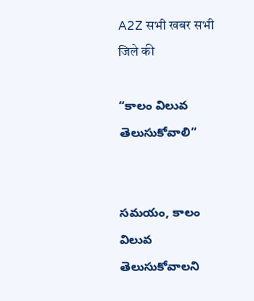A2Z सभी खबर सभी जिले की

“కాలం విలువ తెలుసుకోవాలి”


సమయం, కాలం విలువ తెలుసుకోవాలని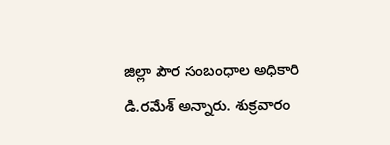జిల్లా పౌర సంబంధాల అధికారి డి.రమేశ్‌ అన్నారు. శుక్రవారం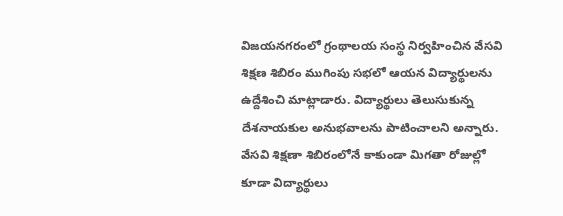విజయనగరంలో గ్రంథాలయ సంస్థ నిర్వహించిన వేసవి శిక్షణ శిబిరం ముగింపు సభలో ఆయన విద్యార్థులను ఉద్దేశించి మాట్లాడారు. విద్యార్థులు తెలుసుకున్న దేశనాయకుల అనుభవాలను పాటించాలని అన్నారు.
వేసవి శిక్షణా శిబిరంలోనే కాకుండా మిగతా రోజుల్లో కూడా విద్యార్థులు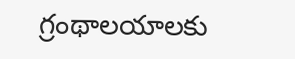గ్రంథాలయాలకు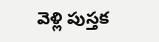వెళ్లి పుస్తక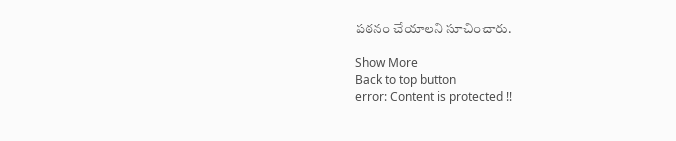పఠనం చేయాలని సూచించారు.

Show More
Back to top button
error: Content is protected !!